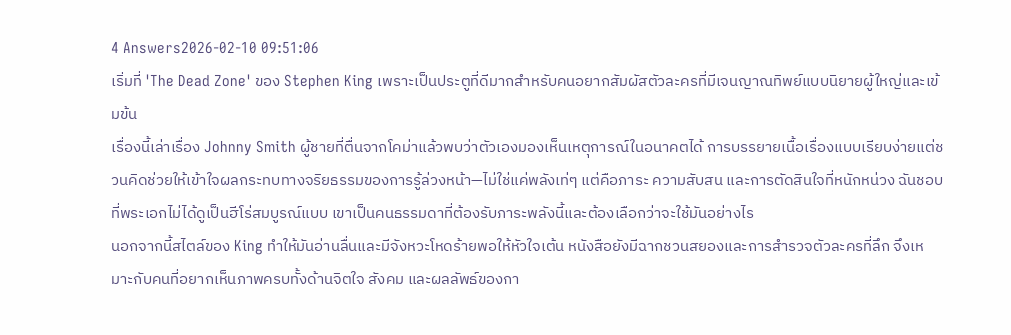4 Answers2026-02-10 09:51:06
เริ่มที่ 'The Dead Zone' ของ Stephen King เพราะเป็นประตูที่ดีมากสำหรับคนอยากสัมผัสตัวละครที่มีเจนญาณทิพย์แบบนิยายผู้ใหญ่และเข้มข้น
เรื่องนี้เล่าเรื่อง Johnny Smith ผู้ชายที่ตื่นจากโคม่าแล้วพบว่าตัวเองมองเห็นเหตุการณ์ในอนาคตได้ การบรรยายเนื้อเรื่องแบบเรียบง่ายแต่ชวนคิดช่วยให้เข้าใจผลกระทบทางจริยธรรมของการรู้ล่วงหน้า—ไม่ใช่แค่พลังเท่ๆ แต่คือภาระ ความสับสน และการตัดสินใจที่หนักหน่วง ฉันชอบที่พระเอกไม่ได้ดูเป็นฮีโร่สมบูรณ์แบบ เขาเป็นคนธรรมดาที่ต้องรับภาระพลังนี้และต้องเลือกว่าจะใช้มันอย่างไร
นอกจากนี้สไตล์ของ King ทำให้มันอ่านลื่นและมีจังหวะโหดร้ายพอให้หัวใจเต้น หนังสือยังมีฉากชวนสยองและการสำรวจตัวละครที่ลึก จึงเหมาะกับคนที่อยากเห็นภาพครบทั้งด้านจิตใจ สังคม และผลลัพธ์ของกา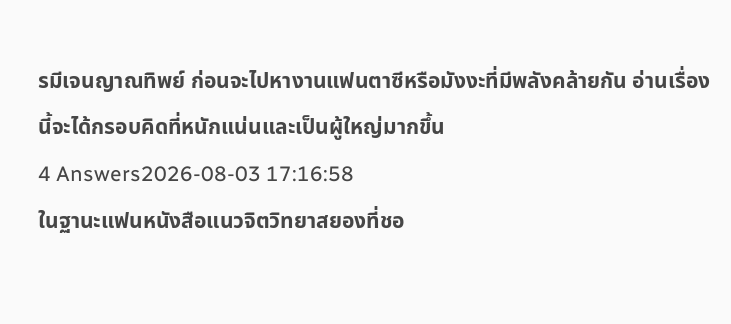รมีเจนญาณทิพย์ ก่อนจะไปหางานแฟนตาซีหรือมังงะที่มีพลังคล้ายกัน อ่านเรื่องนี้จะได้กรอบคิดที่หนักแน่นและเป็นผู้ใหญ่มากขึ้น
4 Answers2026-08-03 17:16:58
ในฐานะแฟนหนังสือแนวจิตวิทยาสยองที่ชอ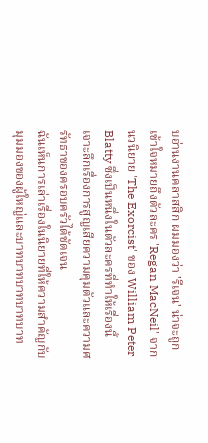บอ่านงานคลาสสิก ผมมองว่า 'รีเจน' น่าจะถูกเข้าใจหมายถึงตัวละคร 'Regan MacNeil' จากนวนิยาย 'The Exorcist' ของ William Peter Blatty ซึ่งเป็นหนึ่งในตัวละครที่ทำให้เรื่องนี้เจาะลึกเรื่องการสูญเสียความคุมตัวและความศรัทธาของครอบครัวได้ชัดเจน
ฉันเห็นการเล่าเรื่องในนิยายที่ให้ความสำคัญกับมุมมองของผู้ใหญ่และบาทบาทบาทบาทบาท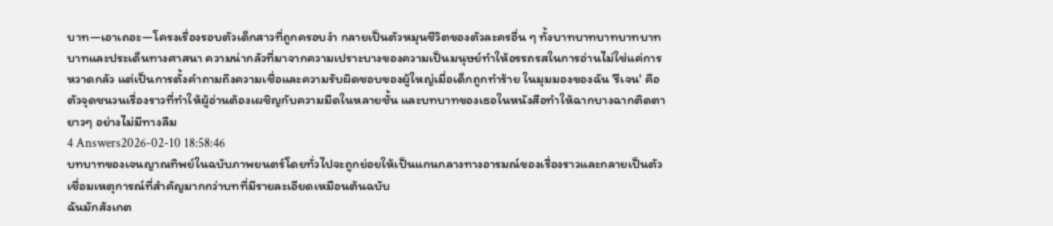บาท—เอาเถอะ—โครงเรื่องรอบตัวเด็กสาวที่ถูกครอบงำ กลายเป็นตัวหมุนชีวิตของตัวละครอื่น ๆ ทั้งบาทบาทบาทบาทบาทบาทและประเด็นทางศาสนา ความน่ากลัวที่มาจากความเปราะบางของความเป็นมนุษย์ทำให้อรรถรสในการอ่านไม่ใช่แค่การหวาดกลัว แต่เป็นการตั้งคำถามถึงความเชื่อและความรับผิดชอบของผู้ใหญ่เมื่อเด็กถูกทำร้าย ในมุมมองของฉัน 'รีเจน' คือตัวจุดชนวนเรื่องราวที่ทำให้ผู้อ่านต้องเผชิญกับความมืดในหลายชั้น และบทบาทของเธอในหนังสือทำให้ฉากบางฉากติดตายาวๆ อย่างไม่มีทางลืม
4 Answers2026-02-10 18:58:46
บทบาทของเจนญาณทิพย์ในฉบับภาพยนตร์โดยทั่วไปจะถูกย่อยให้เป็นแกนกลางทางอารมณ์ของเรื่องราวและกลายเป็นตัวเชื่อมเหตุการณ์ที่สำคัญมากกว่าบทที่มีรายละเอียดเหมือนต้นฉบับ
ฉันมักสังเกต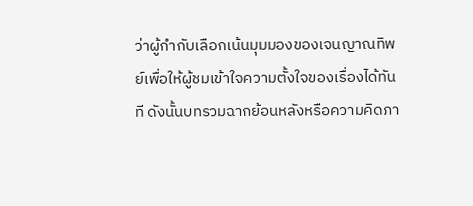ว่าผู้กำกับเลือกเน้นมุมมองของเจนญาณทิพย์เพื่อให้ผู้ชมเข้าใจความตั้งใจของเรื่องได้ทันที ดังนั้นบทรวมฉากย้อนหลังหรือความคิดภา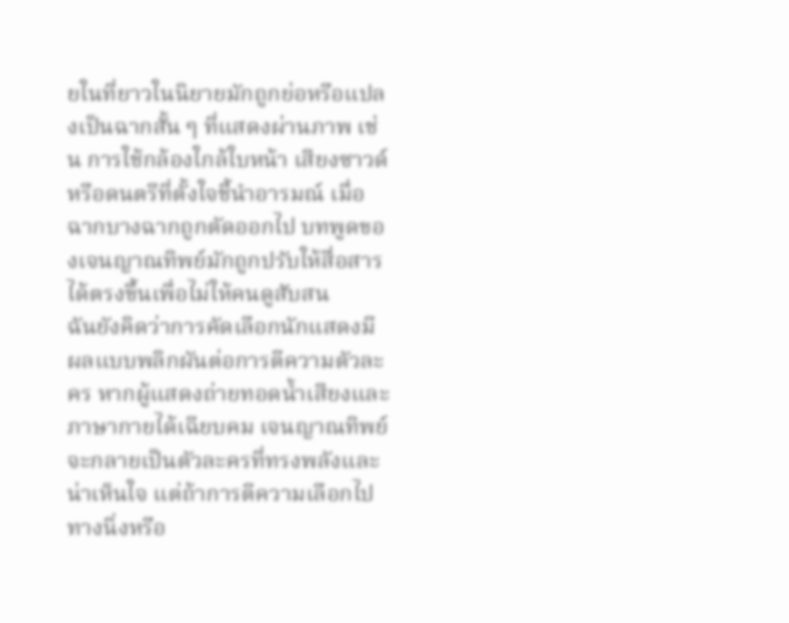ยในที่ยาวในนิยายมักถูกย่อหรือแปลงเป็นฉากสั้น ๆ ที่แสดงผ่านภาพ เช่น การใช้กล้องใกล้ใบหน้า เสียงซาวด์ หรือดนตรีที่ตั้งใจชี้นำอารมณ์ เมื่อฉากบางฉากถูกตัดออกไป บทพูดของเจนญาณทิพย์มักถูกปรับให้สื่อสารได้ตรงขึ้นเพื่อไม่ให้คนดูสับสน
ฉันยังคิดว่าการคัดเลือกนักแสดงมีผลแบบพลิกผันต่อการตีความตัวละคร หากผู้แสดงถ่ายทอดน้ำเสียงและภาษากายได้เฉียบคม เจนญาณทิพย์จะกลายเป็นตัวละครที่ทรงพลังและน่าเห็นใจ แต่ถ้าการตีความเลือกไปทางนิ่งหรือ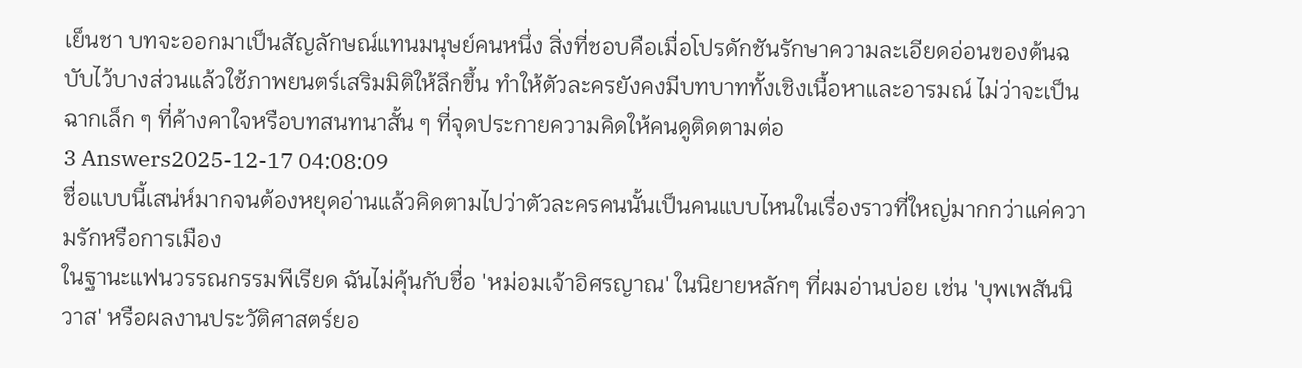เย็นชา บทจะออกมาเป็นสัญลักษณ์แทนมนุษย์คนหนึ่ง สิ่งที่ชอบคือเมื่อโปรดักชันรักษาความละเอียดอ่อนของต้นฉบับไว้บางส่วนแล้วใช้ภาพยนตร์เสริมมิติให้ลึกขึ้น ทำให้ตัวละครยังคงมีบทบาททั้งเชิงเนื้อหาและอารมณ์ ไม่ว่าจะเป็นฉากเล็ก ๆ ที่ค้างคาใจหรือบทสนทนาสั้น ๆ ที่จุดประกายความคิดให้คนดูติดตามต่อ
3 Answers2025-12-17 04:08:09
ชื่อแบบนี้เสน่ห์มากจนต้องหยุดอ่านแล้วคิดตามไปว่าตัวละครคนนั้นเป็นคนแบบไหนในเรื่องราวที่ใหญ่มากกว่าแค่ความรักหรือการเมือง
ในฐานะแฟนวรรณกรรมพีเรียด ฉันไม่คุ้นกับชื่อ 'หม่อมเจ้าอิศรญาณ' ในนิยายหลักๆ ที่ผมอ่านบ่อย เช่น 'บุพเพสันนิวาส' หรือผลงานประวัติศาสตร์ยอ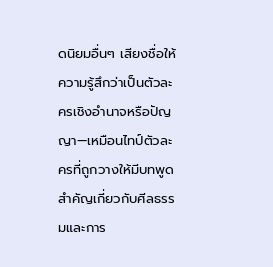ดนิยมอื่นๆ เสียงชื่อให้ความรู้สึกว่าเป็นตัวละครเชิงอำนาจหรือปัญญา—เหมือนไทป์ตัวละครที่ถูกวางให้มีบทพูดสำคัญเกี่ยวกับศีลธรรมและการ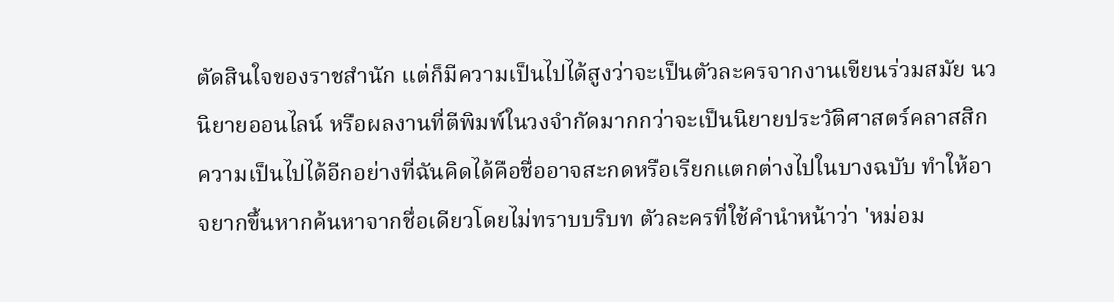ตัดสินใจของราชสำนัก แต่ก็มีความเป็นไปได้สูงว่าจะเป็นตัวละครจากงานเขียนร่วมสมัย นวนิยายออนไลน์ หรือผลงานที่ตีพิมพ์ในวงจำกัดมากกว่าจะเป็นนิยายประวัติศาสตร์คลาสสิก
ความเป็นไปได้อีกอย่างที่ฉันคิดได้คือชื่ออาจสะกดหรือเรียกแตกต่างไปในบางฉบับ ทำให้อาจยากขึ้นหากค้นหาจากชื่อเดียวโดยไม่ทราบบริบท ตัวละครที่ใช้คำนำหน้าว่า 'หม่อม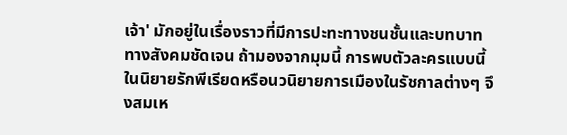เจ้า' มักอยู่ในเรื่องราวที่มีการปะทะทางชนชั้นและบทบาททางสังคมชัดเจน ถ้ามองจากมุมนี้ การพบตัวละครแบบนี้ในนิยายรักพีเรียดหรือนวนิยายการเมืองในรัชกาลต่างๆ จึงสมเห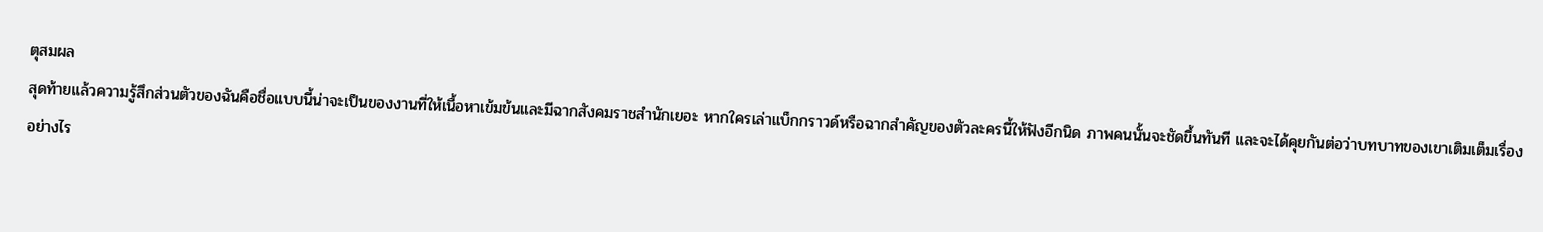ตุสมผล
สุดท้ายแล้วความรู้สึกส่วนตัวของฉันคือชื่อแบบนี้น่าจะเป็นของงานที่ให้เนื้อหาเข้มข้นและมีฉากสังคมราชสำนักเยอะ หากใครเล่าแบ็กกราวด์หรือฉากสำคัญของตัวละครนี้ให้ฟังอีกนิด ภาพคนนั้นจะชัดขึ้นทันที และจะได้คุยกันต่อว่าบทบาทของเขาเติมเต็มเรื่องอย่างไร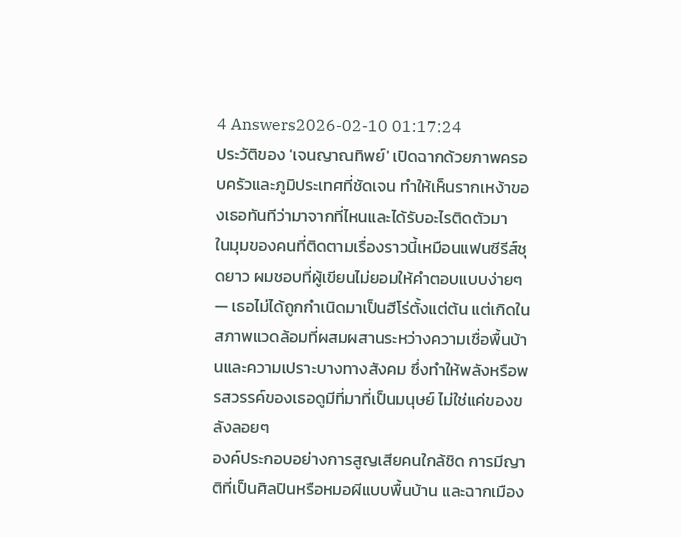4 Answers2026-02-10 01:17:24
ประวัติของ 'เจนญาณทิพย์' เปิดฉากด้วยภาพครอบครัวและภูมิประเทศที่ชัดเจน ทำให้เห็นรากเหง้าของเธอทันทีว่ามาจากที่ไหนและได้รับอะไรติดตัวมา
ในมุมของคนที่ติดตามเรื่องราวนี้เหมือนแฟนซีรีส์ชุดยาว ผมชอบที่ผู้เขียนไม่ยอมให้คำตอบแบบง่ายๆ — เธอไม่ได้ถูกกำเนิดมาเป็นฮีโร่ตั้งแต่ต้น แต่เกิดในสภาพแวดล้อมที่ผสมผสานระหว่างความเชื่อพื้นบ้านและความเปราะบางทางสังคม ซึ่งทำให้พลังหรือพรสวรรค์ของเธอดูมีที่มาที่เป็นมนุษย์ ไม่ใช่แค่ของขลังลอยๆ
องค์ประกอบอย่างการสูญเสียคนใกล้ชิด การมีญาติที่เป็นศิลปินหรือหมอผีแบบพื้นบ้าน และฉากเมือง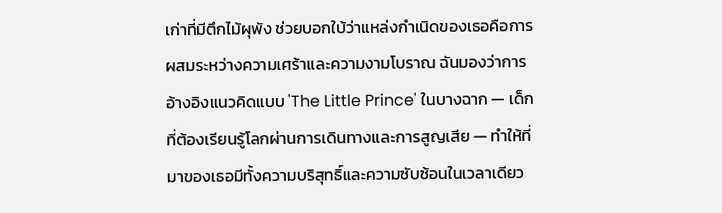เก่าที่มีตึกไม้ผุพัง ช่วยบอกใบ้ว่าแหล่งกำเนิดของเธอคือการผสมระหว่างความเศร้าและความงามโบราณ ฉันมองว่าการอ้างอิงแนวคิดแบบ 'The Little Prince' ในบางฉาก — เด็กที่ต้องเรียนรู้โลกผ่านการเดินทางและการสูญเสีย — ทำให้ที่มาของเธอมีทั้งความบริสุทธิ์และความซับซ้อนในเวลาเดียว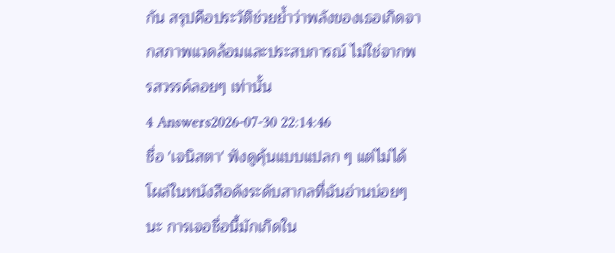กัน สรุปคือประวัติช่วยย้ำว่าพลังของเธอเกิดจากสภาพแวดล้อมและประสบการณ์ ไม่ใช่จากพรสวรรค์ลอยๆ เท่านั้น
4 Answers2026-07-30 22:14:46
ชื่อ 'เจนิสตา' ฟังดูคุ้นแบบแปลก ๆ แต่ไม่ได้โผล่ในหนังสือดังระดับสากลที่ฉันอ่านบ่อยๆ นะ การเจอชื่อนี้มักเกิดใน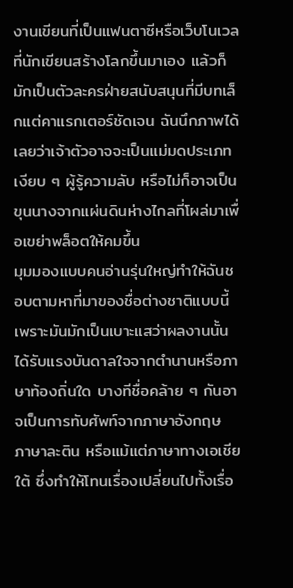งานเขียนที่เป็นแฟนตาซีหรือเว็บโนเวลที่นักเขียนสร้างโลกขึ้นมาเอง แล้วก็มักเป็นตัวละครฝ่ายสนับสนุนที่มีบทเล็กแต่คาแรกเตอร์ชัดเจน ฉันนึกภาพได้เลยว่าเจ้าตัวอาจจะเป็นแม่มดประเภทเงียบ ๆ ผู้รู้ความลับ หรือไม่ก็อาจเป็นขุนนางจากแผ่นดินห่างไกลที่โผล่มาเพื่อเขย่าพล็อตให้คมขึ้น
มุมมองแบบคนอ่านรุ่นใหญ่ทำให้ฉันชอบตามหาที่มาของชื่อต่างชาติแบบนี้ เพราะมันมักเป็นเบาะแสว่าผลงานนั้นได้รับแรงบันดาลใจจากตำนานหรือภาษาท้องถิ่นใด บางทีชื่อคล้าย ๆ กันอาจเป็นการทับศัพท์จากภาษาอังกฤษ ภาษาละติน หรือแม้แต่ภาษาทางเอเชียใต้ ซึ่งทำให้โทนเรื่องเปลี่ยนไปทั้งเรื่อ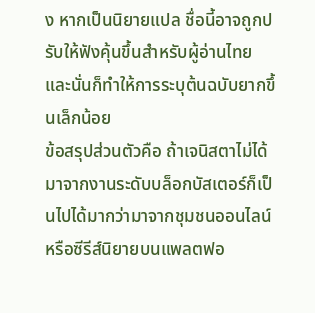ง หากเป็นนิยายแปล ชื่อนี้อาจถูกปรับให้ฟังคุ้นขึ้นสำหรับผู้อ่านไทย และนั่นก็ทำให้การระบุต้นฉบับยากขึ้นเล็กน้อย
ข้อสรุปส่วนตัวคือ ถ้าเจนิสตาไม่ได้มาจากงานระดับบล็อกบัสเตอร์ก็เป็นไปได้มากว่ามาจากชุมชนออนไลน์หรือซีรีส์นิยายบนแพลตฟอ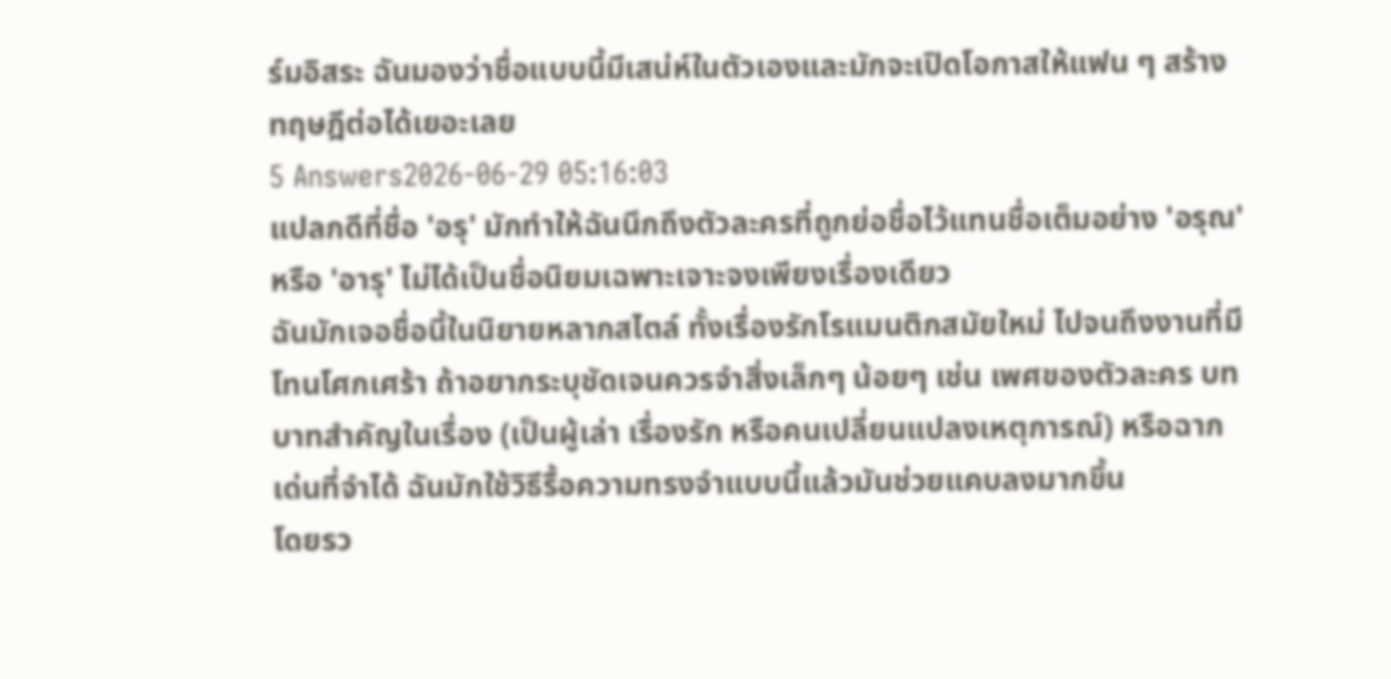ร์มอิสระ ฉันมองว่าชื่อแบบนี้มีเสน่ห์ในตัวเองและมักจะเปิดโอกาสให้แฟน ๆ สร้างทฤษฎีต่อได้เยอะเลย
5 Answers2026-06-29 05:16:03
แปลกดีที่ชื่อ 'อรุ' มักทำให้ฉันนึกถึงตัวละครที่ถูกย่อชื่อไว้แทนชื่อเต็มอย่าง 'อรุณ' หรือ 'อารุ' ไม่ได้เป็นชื่อนิยมเฉพาะเจาะจงเพียงเรื่องเดียว
ฉันมักเจอชื่อนี้ในนิยายหลากสไตล์ ทั้งเรื่องรักโรแมนติกสมัยใหม่ ไปจนถึงงานที่มีโทนโศกเศร้า ถ้าอยากระบุชัดเจนควรจำสิ่งเล็กๆ น้อยๆ เช่น เพศของตัวละคร บทบาทสำคัญในเรื่อง (เป็นผู้เล่า เรื่องรัก หรือคนเปลี่ยนแปลงเหตุการณ์) หรือฉากเด่นที่จำได้ ฉันมักใช้วิธีรื้อความทรงจำแบบนี้แล้วมันช่วยแคบลงมากขึ้น
โดยรว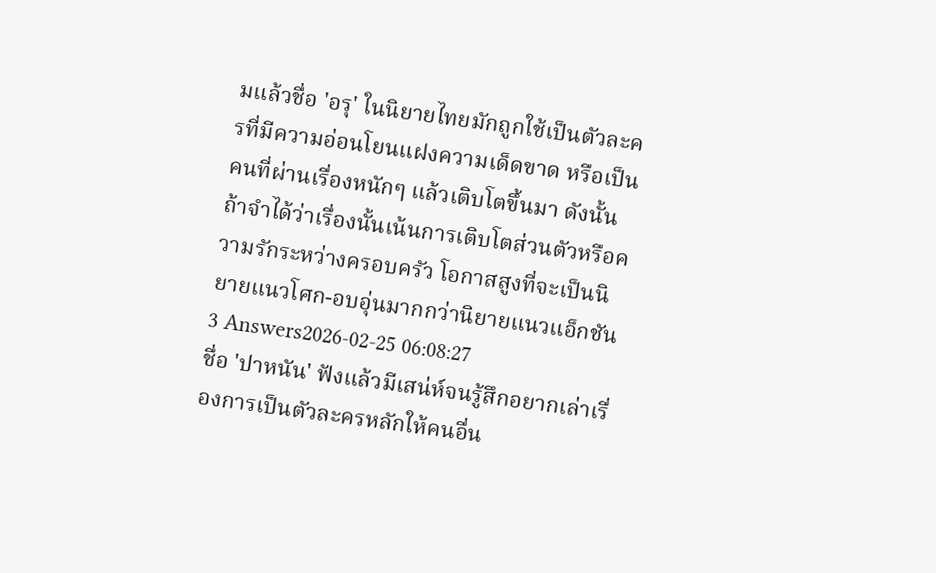มแล้วชื่อ 'อรุ' ในนิยายไทยมักถูกใช้เป็นตัวละครที่มีความอ่อนโยนแฝงความเด็ดขาด หรือเป็นคนที่ผ่านเรื่องหนักๆ แล้วเติบโตขึ้นมา ดังนั้นถ้าจำได้ว่าเรื่องนั้นเน้นการเติบโตส่วนตัวหรือความรักระหว่างครอบครัว โอกาสสูงที่จะเป็นนิยายแนวโศก-อบอุ่นมากกว่านิยายแนวแอ็กชัน
3 Answers2026-02-25 06:08:27
ชื่อ 'ปาหนัน' ฟังแล้วมีเสน่ห์จนรู้สึกอยากเล่าเรื่องการเป็นตัวละครหลักให้คนอื่น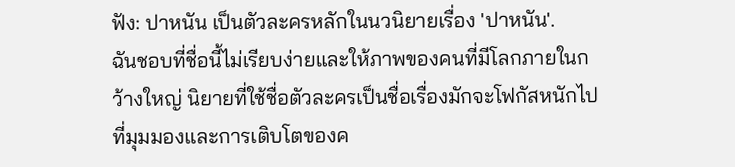ฟัง: ปาหนัน เป็นตัวละครหลักในนวนิยายเรื่อง 'ปาหนัน'.
ฉันชอบที่ชื่อนี้ไม่เรียบง่ายและให้ภาพของคนที่มีโลกภายในกว้างใหญ่ นิยายที่ใช้ชื่อตัวละครเป็นชื่อเรื่องมักจะโฟกัสหนักไปที่มุมมองและการเติบโตของค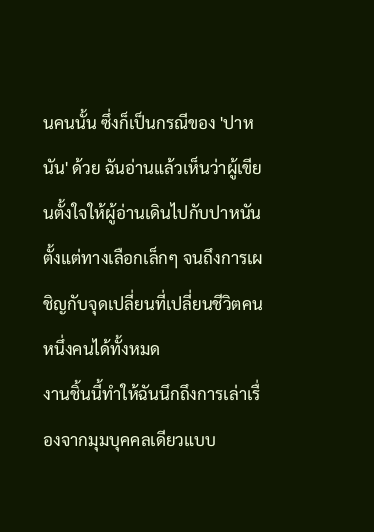นคนนั้น ซึ่งก็เป็นกรณีของ 'ปาหนัน' ด้วย ฉันอ่านแล้วเห็นว่าผู้เขียนตั้งใจให้ผู้อ่านเดินไปกับปาหนัน ตั้งแต่ทางเลือกเล็กๆ จนถึงการเผชิญกับจุดเปลี่ยนที่เปลี่ยนชีวิตคนหนึ่งคนได้ทั้งหมด
งานชิ้นนี้ทำให้ฉันนึกถึงการเล่าเรื่องจากมุมบุคคลเดียวแบบ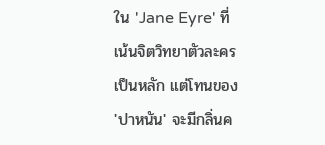ใน 'Jane Eyre' ที่เน้นจิตวิทยาตัวละครเป็นหลัก แต่โทนของ 'ปาหนัน' จะมีกลิ่นค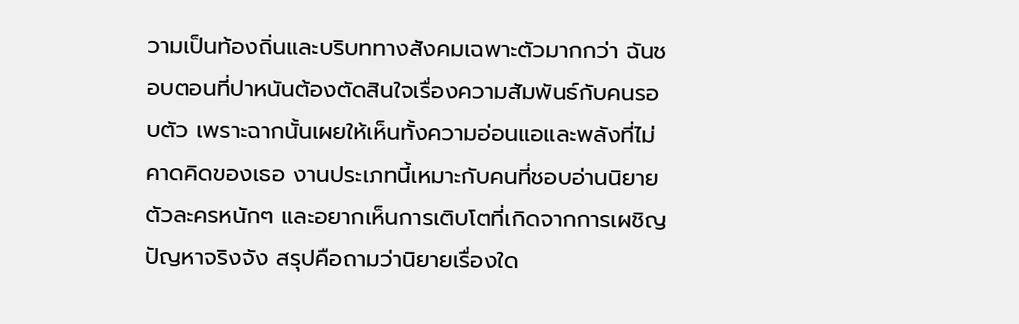วามเป็นท้องถิ่นและบริบททางสังคมเฉพาะตัวมากกว่า ฉันชอบตอนที่ปาหนันต้องตัดสินใจเรื่องความสัมพันธ์กับคนรอบตัว เพราะฉากนั้นเผยให้เห็นทั้งความอ่อนแอและพลังที่ไม่คาดคิดของเธอ งานประเภทนี้เหมาะกับคนที่ชอบอ่านนิยายตัวละครหนักๆ และอยากเห็นการเติบโตที่เกิดจากการเผชิญปัญหาจริงจัง สรุปคือถามว่านิยายเรื่องใด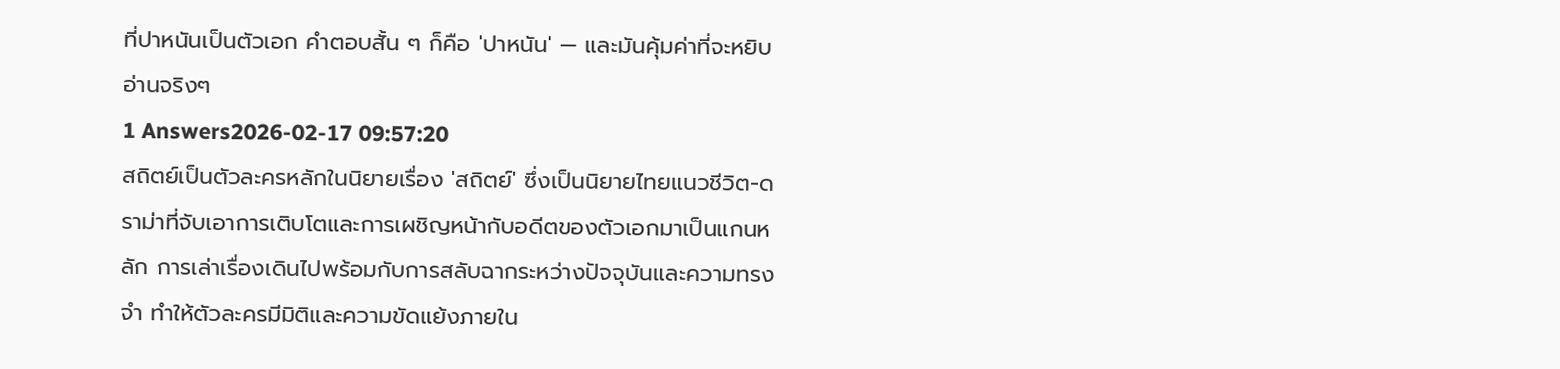ที่ปาหนันเป็นตัวเอก คำตอบสั้น ๆ ก็คือ 'ปาหนัน' — และมันคุ้มค่าที่จะหยิบอ่านจริงๆ
1 Answers2026-02-17 09:57:20
สถิตย์เป็นตัวละครหลักในนิยายเรื่อง 'สถิตย์' ซึ่งเป็นนิยายไทยแนวชีวิต-ดราม่าที่จับเอาการเติบโตและการเผชิญหน้ากับอดีตของตัวเอกมาเป็นแกนหลัก การเล่าเรื่องเดินไปพร้อมกับการสลับฉากระหว่างปัจจุบันและความทรงจำ ทำให้ตัวละครมีมิติและความขัดแย้งภายใน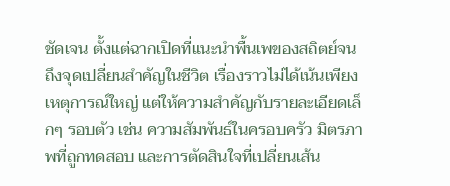ชัดเจน ตั้งแต่ฉากเปิดที่แนะนำพื้นเพของสถิตย์จนถึงจุดเปลี่ยนสำคัญในชีวิต เรื่องราวไม่ได้เน้นเพียงเหตุการณ์ใหญ่ แต่ให้ความสำคัญกับรายละเอียดเล็กๆ รอบตัว เช่น ความสัมพันธ์ในครอบครัว มิตรภาพที่ถูกทดสอบ และการตัดสินใจที่เปลี่ยนเส้น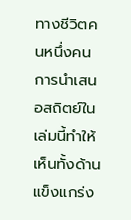ทางชีวิตคนหนึ่งคน
การนำเสนอสถิตย์ในเล่มนี้ทำให้เห็นทั้งด้านแข็งแกร่ง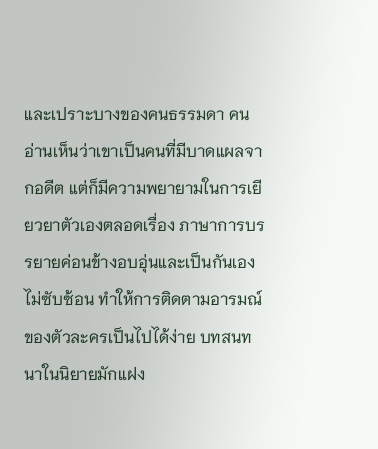และเปราะบางของคนธรรมดา คนอ่านเห็นว่าเขาเป็นคนที่มีบาดแผลจากอดีต แต่ก็มีความพยายามในการเยียวยาตัวเองตลอดเรื่อง ภาษาการบรรยายค่อนข้างอบอุ่นและเป็นกันเอง ไม่ซับซ้อน ทำให้การติดตามอารมณ์ของตัวละครเป็นไปได้ง่าย บทสนทนาในนิยายมักแฝง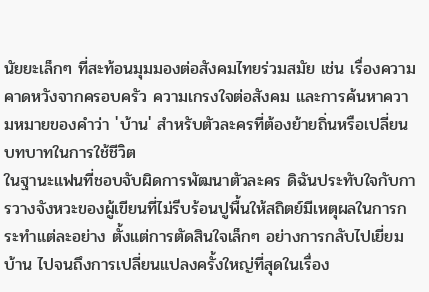นัยยะเล็กๆ ที่สะท้อนมุมมองต่อสังคมไทยร่วมสมัย เช่น เรื่องความคาดหวังจากครอบครัว ความเกรงใจต่อสังคม และการค้นหาความหมายของคำว่า 'บ้าน' สำหรับตัวละครที่ต้องย้ายถิ่นหรือเปลี่ยนบทบาทในการใช้ชีวิต
ในฐานะแฟนที่ชอบจับผิดการพัฒนาตัวละคร ดิฉันประทับใจกับการวางจังหวะของผู้เขียนที่ไม่รีบร้อนปูพื้นให้สถิตย์มีเหตุผลในการกระทำแต่ละอย่าง ตั้งแต่การตัดสินใจเล็กๆ อย่างการกลับไปเยี่ยมบ้าน ไปจนถึงการเปลี่ยนแปลงครั้งใหญ่ที่สุดในเรื่อง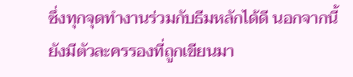ซึ่งทุกจุดทำงานร่วมกับธีมหลักได้ดี นอกจากนี้ยังมีตัวละครรองที่ถูกเขียนมา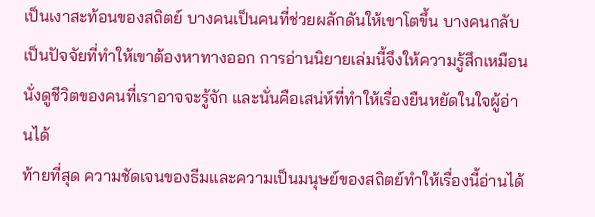เป็นเงาสะท้อนของสถิตย์ บางคนเป็นคนที่ช่วยผลักดันให้เขาโตขึ้น บางคนกลับเป็นปัจจัยที่ทำให้เขาต้องหาทางออก การอ่านนิยายเล่มนี้จึงให้ความรู้สึกเหมือนนั่งดูชีวิตของคนที่เราอาจจะรู้จัก และนั่นคือเสน่ห์ที่ทำให้เรื่องยืนหยัดในใจผู้อ่านได้
ท้ายที่สุด ความชัดเจนของธีมและความเป็นมนุษย์ของสถิตย์ทำให้เรื่องนี้อ่านได้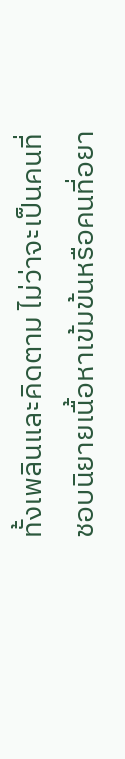ทั้งเพลินและคิดตาม ไม่ว่าจะเป็นคนที่ชอบนิยายเนื้อหาเข้มข้นหรือคนที่อยา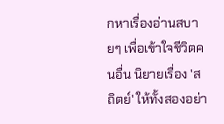กหาเรื่องอ่านสบายๆ เพื่อเข้าใจชีวิตคนอื่น นิยายเรื่อง 'สถิตย์' ให้ทั้งสองอย่า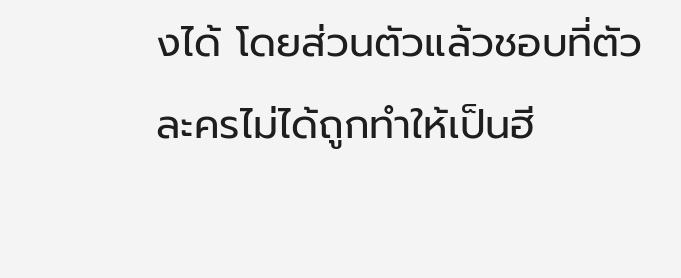งได้ โดยส่วนตัวแล้วชอบที่ตัวละครไม่ได้ถูกทำให้เป็นฮี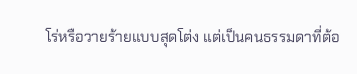โร่หรือวายร้ายแบบสุดโต่ง แต่เป็นคนธรรมดาที่ต้อ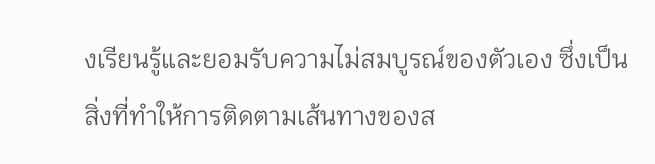งเรียนรู้และยอมรับความไม่สมบูรณ์ของตัวเอง ซึ่งเป็นสิ่งที่ทำให้การติดตามเส้นทางของส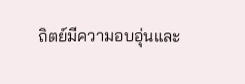ถิตย์มีความอบอุ่นและ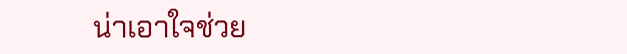น่าเอาใจช่วย